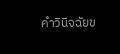คำวินิจฉัยข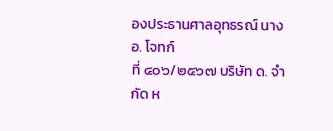องประธานศาลอุทธรณ์ นาง อ. โจทก์
ที่ ๔๐๖/๒๕๖๗ บริษัท ด. จำกัด ห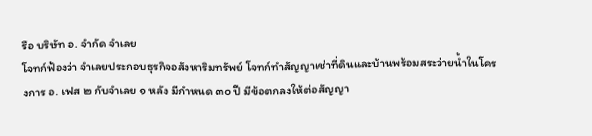รือ บริษัท อ. จำกัด จำเลย
โจทก์ฟ้องว่า จำเลยประกอบธุรกิจอสังหาริมทรัพย์ โจทก์ทำสัญญาเช่าที่ดินและบ้านพร้อมสระว่ายน้ำในโครงการ อ. เฟส ๒ กับจำเลย ๑ หลัง มีกำหนด ๓๐ ปี มีข้อตกลงให้ต่อสัญญา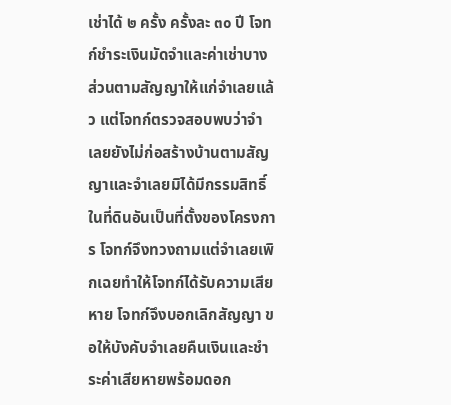เช่าได้ ๒ ครั้ง ครั้งละ ๓๐ ปี โจทก์ชำระเงินมัดจำและค่าเช่าบางส่วนตามสัญญาให้แก่จำเลยแล้ว แต่โจทก์ตรวจสอบพบว่าจำเลยยังไม่ก่อสร้างบ้านตามสัญญาและจำเลยมิได้มีกรรมสิทธิ์ในที่ดินอันเป็นที่ตั้งของโครงการ โจทก์จึงทวงถามแต่จำเลยเพิกเฉยทำให้โจทก์ได้รับความเสียหาย โจทก์จึงบอกเลิกสัญญา ขอให้บังคับจำเลยคืนเงินและชำระค่าเสียหายพร้อมดอก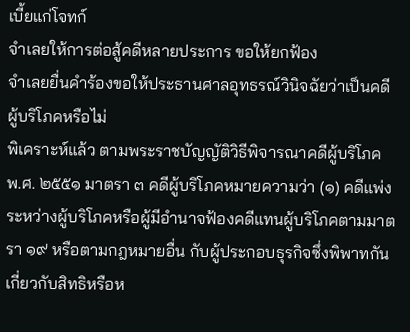เบี้ยแก่โจทก์
จำเลยให้การต่อสู้คดีหลายประการ ขอให้ยกฟ้อง
จำเลยยื่นคำร้องขอให้ประธานศาลอุทธรณ์วินิจฉัยว่าเป็นคดีผู้บริโภคหรือไม่
พิเคราะห์แล้ว ตามพระราชบัญญัติวิธีพิจารณาคดีผู้บริโภค พ.ศ. ๒๕๕๑ มาตรา ๓ คดีผู้บริโภคหมายความว่า (๑) คดีแพ่งระหว่างผู้บริโภคหรือผู้มีอำนาจฟ้องคดีแทนผู้บริโภคตามมาตรา ๑๙ หรือตามกฎหมายอื่น กับผู้ประกอบธุรกิจซึ่งพิพาทกันเกี่ยวกับสิทธิหรือห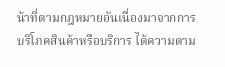น้าที่ตามกฎหมายอันเนื่องมาจากการบริโภคสินค้าหรือบริการ ได้ความตาม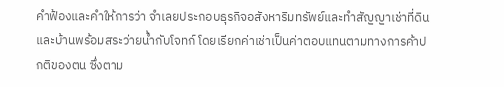คำฟ้องและคำให้การว่า จำเลยประกอบธุรกิจอสังหาริมทรัพย์และทำสัญญาเช่าที่ดินและบ้านพร้อมสระว่ายน้ำกับโจทก์ โดยเรียกค่าเช่าเป็นค่าตอบแทนตามทางการค้าปกติของตน ซึ่งตาม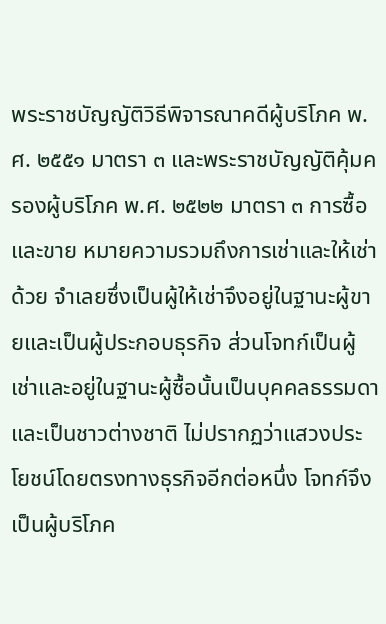พระราชบัญญัติวิธีพิจารณาคดีผู้บริโภค พ.ศ. ๒๕๕๑ มาตรา ๓ และพระราชบัญญัติคุ้มครองผู้บริโภค พ.ศ. ๒๕๒๒ มาตรา ๓ การซื้อและขาย หมายความรวมถึงการเช่าและให้เช่าด้วย จำเลยซึ่งเป็นผู้ให้เช่าจึงอยู่ในฐานะผู้ขายและเป็นผู้ประกอบธุรกิจ ส่วนโจทก์เป็นผู้เช่าและอยู่ในฐานะผู้ซื้อนั้นเป็นบุคคลธรรมดาและเป็นชาวต่างชาติ ไม่ปรากฏว่าแสวงประโยชน์โดยตรงทางธุรกิจอีกต่อหนึ่ง โจทก์จึงเป็นผู้บริโภค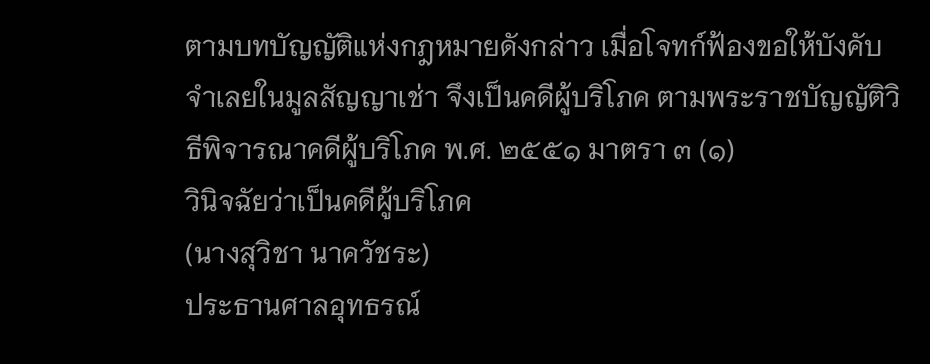ตามบทบัญญัติแห่งกฎหมายดังกล่าว เมื่อโจทก์ฟ้องขอให้บังคับจำเลยในมูลสัญญาเช่า จึงเป็นคดีผู้บริโภค ตามพระราชบัญญัติวิธีพิจารณาคดีผู้บริโภค พ.ศ. ๒๕๕๑ มาตรา ๓ (๑)
วินิจฉัยว่าเป็นคดีผู้บริโภค
(นางสุวิชา นาควัชระ)
ประธานศาลอุทธรณ์